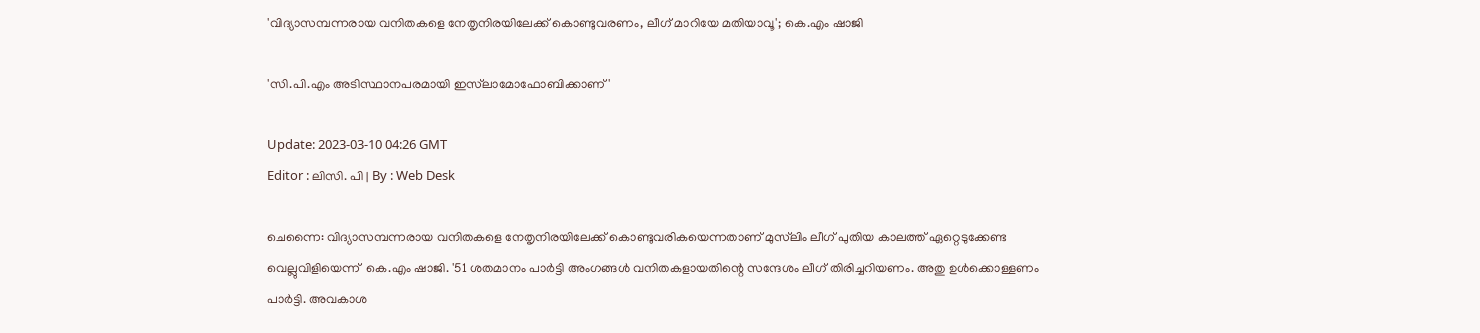'വിദ്യാസമ്പന്നരായ വനിതകളെ നേതൃനിരയിലേക്ക് കൊണ്ടുവരണം, ലീഗ് മാറിയേ മതിയാവൂ'; കെ.എം ഷാജി

'സി.പി.എം അടിസ്ഥാനപരമായി ഇസ്‍ലാമോഫോബിക്കാണ്'

Update: 2023-03-10 04:26 GMT
Editor : ലിസി. പി | By : Web Desk

ചെന്നൈ: വിദ്യാസമ്പന്നരായ വനിതകളെ നേതൃനിരയിലേക്ക് കൊണ്ടുവരികയെന്നതാണ് മുസ്‍ലിം ലീഗ് പുതിയ കാലത്ത് ഏറ്റെടുക്കേണ്ട വെല്ലുവിളിയെന്ന്  കെ.എം ഷാജി. '51 ശതമാനം പാർട്ടി അംഗങ്ങൾ വനിതകളായതിന്റെ സന്ദേശം ലീഗ് തിരിച്ചറിയണം. അതു ഉൾക്കൊള്ളണം പാർട്ടി. അവകാശ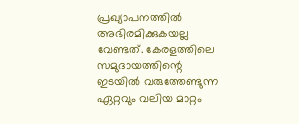പ്രഖ്യാപനത്തിൽ അഭിരമിക്കുകയല്ല വേണ്ടത്. കേരളത്തിലെ സമുദായത്തിന്റെ ഇടയിൽ വരുത്തേണ്ടുന്ന ഏറ്റവും വലിയ മാറ്റം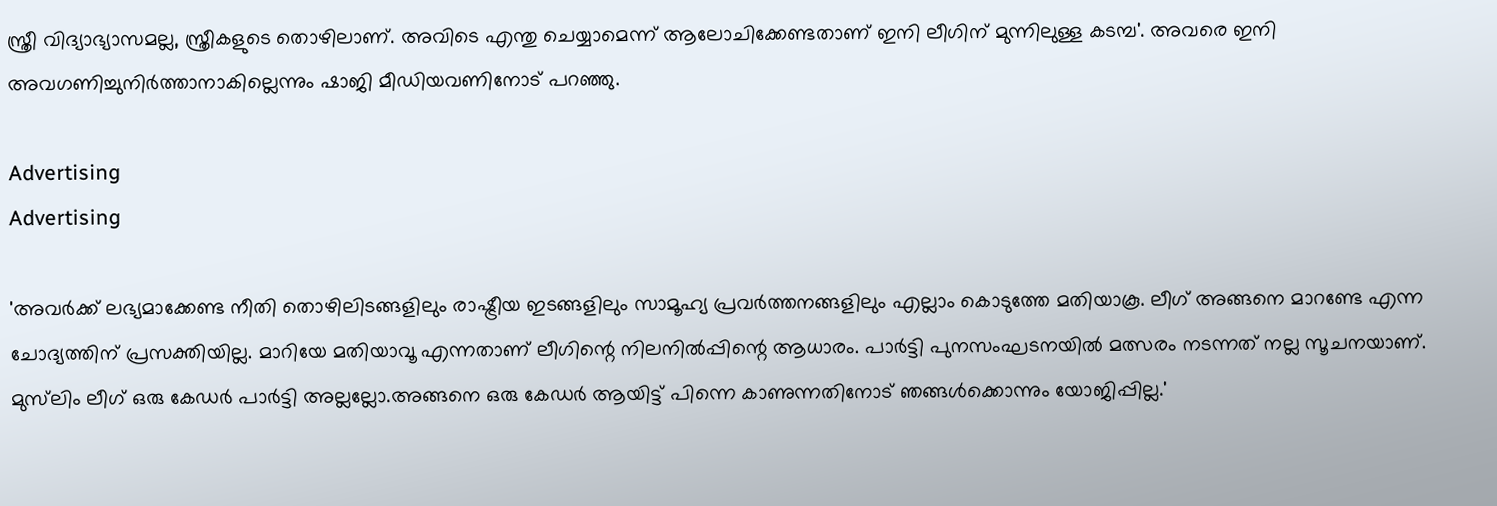സ്ത്രീ വിദ്യാഭ്യാസമല്ല, സ്ത്രീകളുടെ തൊഴിലാണ്. അവിടെ എന്തു ചെയ്യാമെന്ന് ആലോചിക്കേണ്ടതാണ് ഇനി ലീഗിന് മുന്നിലുള്ള കടമ്പ'. അവരെ ഇനി അവഗണിച്ചുനിർത്താനാകില്ലെന്നും ഷാജി മീഡിയവണിനോട് പറഞ്ഞു.

Advertising
Advertising

'അവർക്ക് ലഭ്യമാക്കേണ്ട നീതി തൊഴിലിടങ്ങളിലും രാഷ്ട്രീയ ഇടങ്ങളിലും സാമൂഹ്യ പ്രവർത്തനങ്ങളിലും എല്ലാം കൊടുത്തേ മതിയാകൂ. ലീഗ് അങ്ങനെ മാറണ്ടേ എന്ന ചോദ്യത്തിന് പ്രസക്തിയില്ല. മാറിയേ മതിയാവൂ എന്നതാണ് ലീഗിന്റെ നിലനിൽപ്പിന്റെ ആധാരം. പാർട്ടി പുനസംഘടനയിൽ മത്സരം നടന്നത് നല്ല സൂചനയാണ്. മുസ്‍ലിം ലീഗ് ഒരു കേഡർ പാർട്ടി അല്ലല്ലോ.അങ്ങനെ ഒരു കേഡർ ആയിട്ട് പിന്നെ കാണുന്നതിനോട് ഞങ്ങൾക്കൊന്നും യോജിപ്പില്ല.'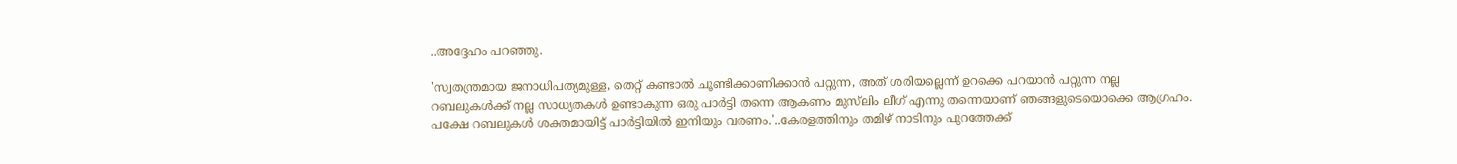..അദ്ദേഹം പറഞ്ഞു.

'സ്വതന്ത്രമായ ജനാധിപത്യമുള്ള, തെറ്റ് കണ്ടാൽ ചൂണ്ടിക്കാണിക്കാൻ പറ്റുന്ന, അത് ശരിയല്ലെന്ന് ഉറക്കെ പറയാൻ പറ്റുന്ന നല്ല റബലുകൾക്ക് നല്ല സാധ്യതകൾ ഉണ്ടാകുന്ന ഒരു പാർട്ടി തന്നെ ആകണം മുസ്‍ലിം ലീഗ് എന്നു തന്നെയാണ് ഞങ്ങളുടെയൊക്കെ ആഗ്രഹം. പക്ഷേ റബലുകൾ ശക്തമായിട്ട് പാർട്ടിയിൽ ഇനിയും വരണം.'..കേരളത്തിനും തമിഴ് നാടിനും പുറത്തേക്ക്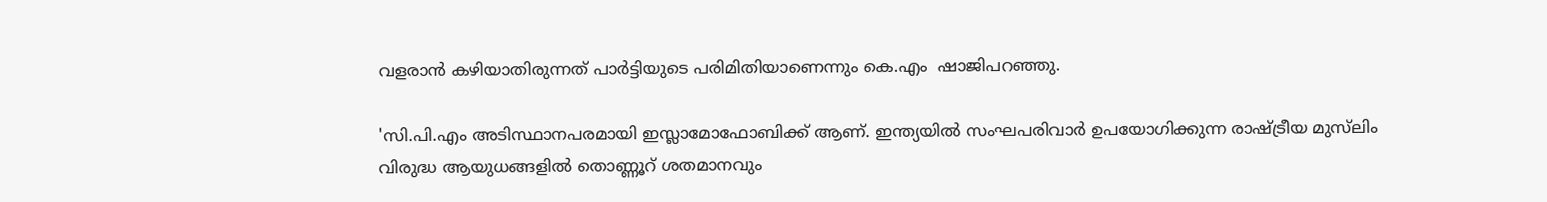വളരാൻ കഴിയാതിരുന്നത് പാർട്ടിയുടെ പരിമിതിയാണെന്നും കെ.എം  ഷാജിപറഞ്ഞു.

'സി.പി.എം അടിസ്ഥാനപരമായി ഇസ്ലാമോഫോബിക്ക് ആണ്. ഇന്ത്യയിൽ സംഘപരിവാർ ഉപയോഗിക്കുന്ന രാഷ്ട്രീയ മുസ്‍ലിം വിരുദ്ധ ആയുധങ്ങളിൽ തൊണ്ണൂറ് ശതമാനവും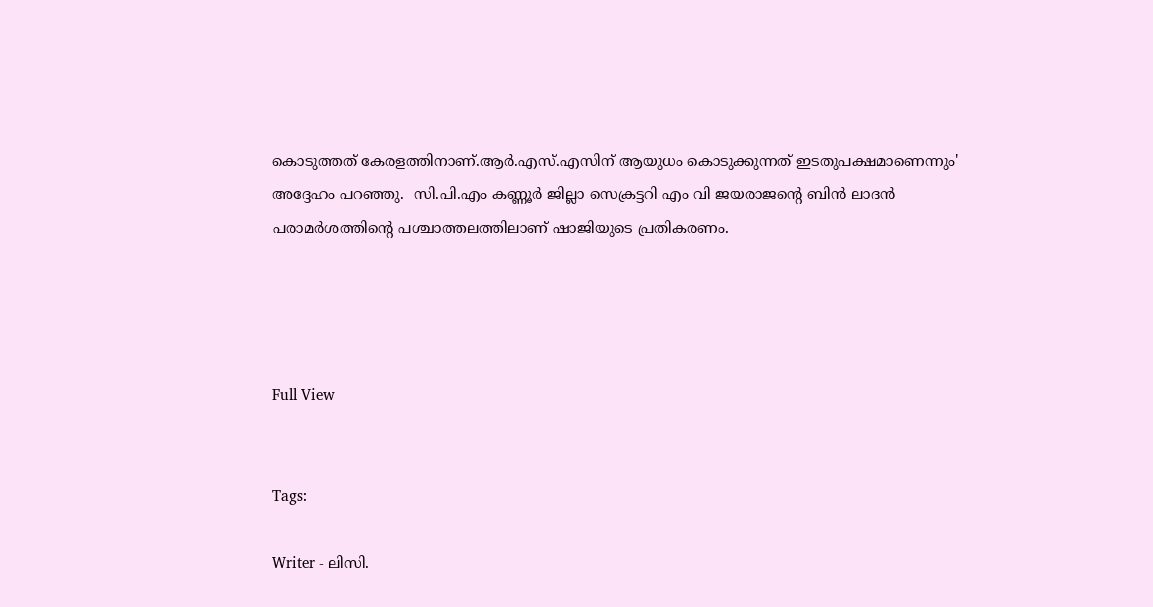കൊടുത്തത് കേരളത്തിനാണ്.ആർ.എസ്.എസിന് ആയുധം കൊടുക്കുന്നത് ഇടതുപക്ഷമാണെന്നും' അദ്ദേഹം പറഞ്ഞു.  സി.പി.എം കണ്ണൂർ ജില്ലാ സെക്രട്ടറി എം വി ജയരാജന്റെ ബിൻ ലാദൻ പരാമർശത്തിന്റെ പശ്ചാത്തലത്തിലാണ് ഷാജിയുടെ പ്രതികരണം.




Full View


Tags:

Writer - ലിസി.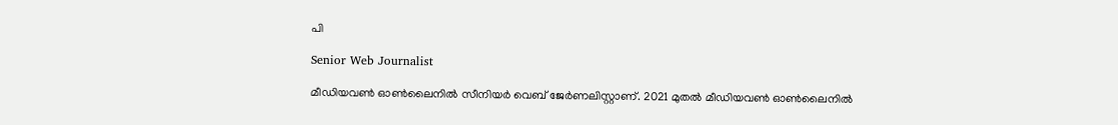പി

Senior Web Journalist

മീഡിയവൺ ഓൺലൈനിൽ സീനിയർ വെബ് ജേർണലിസ്റ്റാണ്. 2021 മുതൽ മീഡിയവൺ ഓൺലൈനിൽ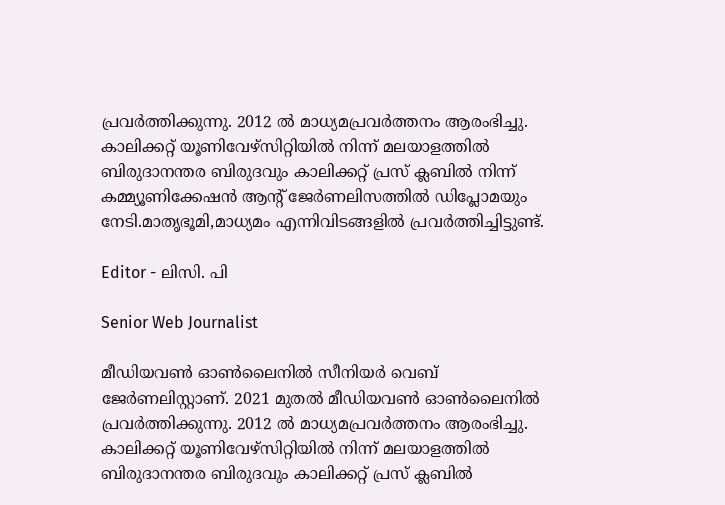പ്രവർത്തിക്കുന്നു. 2012 ല്‍ മാധ്യമപ്രവര്‍ത്തനം ആരംഭിച്ചു. കാലിക്കറ്റ് യൂണിവേഴ്‌സിറ്റിയിൽ നിന്ന് മലയാളത്തിൽ ബിരുദാനന്തര ബിരുദവും കാലിക്കറ്റ് പ്രസ് ക്ലബിൽ നിന്ന് കമ്മ്യൂണിക്കേഷൻ ആന്റ് ജേർണലിസത്തിൽ ഡിപ്ലോമയും നേടി.മാതൃഭൂമി,മാധ്യമം എന്നിവിടങ്ങളിൽ പ്രവർത്തിച്ചിട്ടുണ്ട്.

Editor - ലിസി. പി

Senior Web Journalist

മീഡിയവൺ ഓൺലൈനിൽ സീനിയർ വെബ് ജേർണലിസ്റ്റാണ്. 2021 മുതൽ മീഡിയവൺ ഓൺലൈനിൽ പ്രവർത്തിക്കുന്നു. 2012 ല്‍ മാധ്യമപ്രവര്‍ത്തനം ആരംഭിച്ചു. കാലിക്കറ്റ് യൂണിവേഴ്‌സിറ്റിയിൽ നിന്ന് മലയാളത്തിൽ ബിരുദാനന്തര ബിരുദവും കാലിക്കറ്റ് പ്രസ് ക്ലബിൽ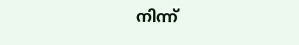നിന്ന്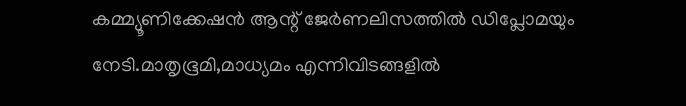കമ്മ്യൂണിക്കേഷൻ ആന്റ് ജേർണലിസത്തിൽ ഡിപ്ലോമയും നേടി.മാതൃഭൂമി,മാധ്യമം എന്നിവിടങ്ങളിൽ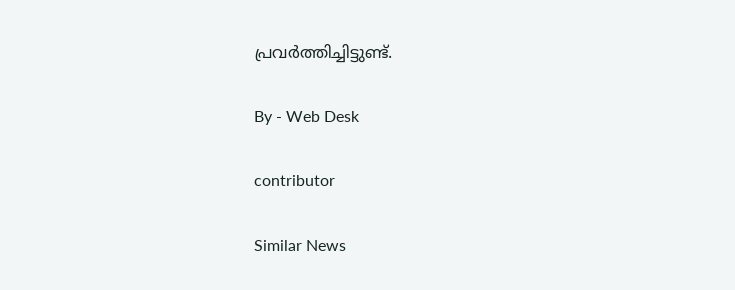പ്രവർത്തിച്ചിട്ടുണ്ട്.

By - Web Desk

contributor

Similar News